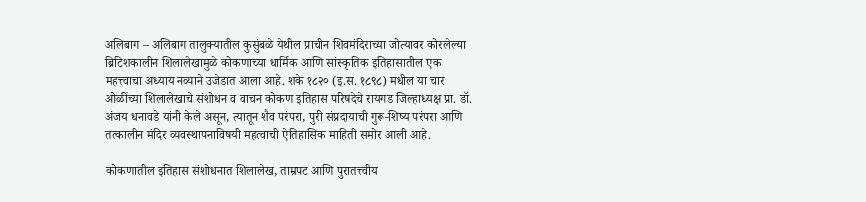अलिबाग – अलिबाग तालुक्यातील कुसुंबळे येथील प्राचीन शिवमंदिराच्या जोत्यावर कोरलेल्या ब्रिटिशकालीन शिलालेखामुळे कोकणाच्या धार्मिक आणि सांस्कृतिक इतिहासातील एक महत्त्वाचा अध्याय नव्याने उजेडात आला आहे. शके १८२० (इ.स. १८९८) मधील या चार ओळींच्या शिलालेखाचे संशोधन व वाचन कोकण इतिहास परिषदेचे रायगड जिल्हाध्यक्ष प्रा. डॉ. अंजय धनावडे यांनी केले असून, त्यातून शैव परंपरा, पुरी संप्रदायाची गुरू-शिष्य परंपरा आणि तत्कालीन मंदिर व्यवस्थापनाविषयी महत्‍वाची ऐतिहासिक माहिती समोर आली आहे.

कोकणातील इतिहास संशोधनात शिलालेख, ताम्रपट आणि पुरातत्त्वीय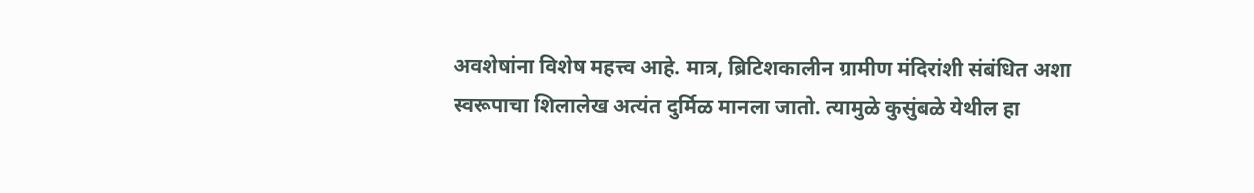अवशेषांना विशेष महत्त्व आहे. मात्र, ब्रिटिशकालीन ग्रामीण मंदिरांशी संबंधित अशा स्वरूपाचा शिलालेख अत्यंत दुर्मिळ मानला जातो. त्यामुळे कुसुंबळे येथील हा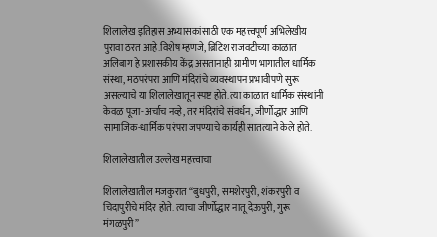शिलालेख इतिहास अभ्यासकांसाठी एक महत्त्वपूर्ण अभिलेखीय पुरावा ठरत आहे.विशेष म्हणजे, ब्रिटिश राजवटीच्या काळात अलिबाग हे प्रशासकीय केंद्र असतानाही ग्रामीण भागातील धार्मिक संस्था, मठपरंपरा आणि मंदिरांचे व्यवस्थापन प्रभावीपणे सुरू असल्याचे या शिलालेखातून स्पष्ट होते. त्या काळात धार्मिक संस्थांनी केवळ पूजा-अर्चाच नव्हे, तर मंदिरांचे संवर्धन, जीर्णोद्धार आणि सामाजिक-धार्मिक परंपरा जपण्याचे कार्यही सातत्याने केले होते.

शिलालेखातील उल्लेख महत्त्वाचा

शिलालेखातील मजकुरात “बुधपुरी, समशेरपुरी, शंकरपुरी व चिदापुरीचे मंदिर होते. त्याचा जीर्णोद्धार नातू देऊपुरी, गुरू मंगळपुरी”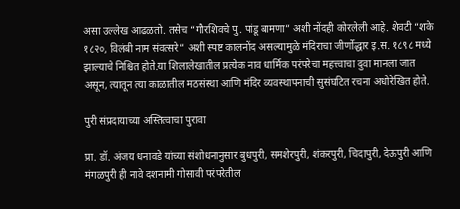असा उल्लेख आढळतो. तसेच “गौरशिवचे पु. पांडू बामणा” अशी नोंदही कोरलेली आहे. शेवटी “शके १८२०, विलंबी नाम संवत्सरे” अशी स्पष्ट कालनोंद असल्यामुळे मंदिराचा जीर्णोद्धार इ.स. १८९८ मध्ये झाल्याचे निश्चित होते.या शिलालेखातील प्रत्येक नाव धार्मिक परंपरेचा महत्त्वाचा दुवा मानला जात असून, त्यातून त्या काळातील मठसंस्था आणि मंदिर व्यवस्थापनाची सुसंघटित रचना अधोरेखित होते.

पुरी संप्रदायाच्या अस्तित्वाचा पुरावा

प्रा. डॉ. अंजय धनावडे यांच्या संशोधनानुसार बुधपुरी, समशेरपुरी, शंकरपुरी, चिदापुरी, देऊपुरी आणि मंगळपुरी ही नावे दशनामी गोसावी परंपरेतील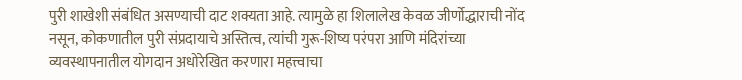पुरी शाखेशी संबंधित असण्याची दाट शक्यता आहे. त्यामुळे हा शिलालेख केवळ जीर्णोद्धाराची नोंद नसून, कोकणातील पुरी संप्रदायाचे अस्तित्व, त्यांची गुरू-शिष्य परंपरा आणि मंदिरांच्या व्यवस्थापनातील योगदान अधोरेखित करणारा महत्त्वाचा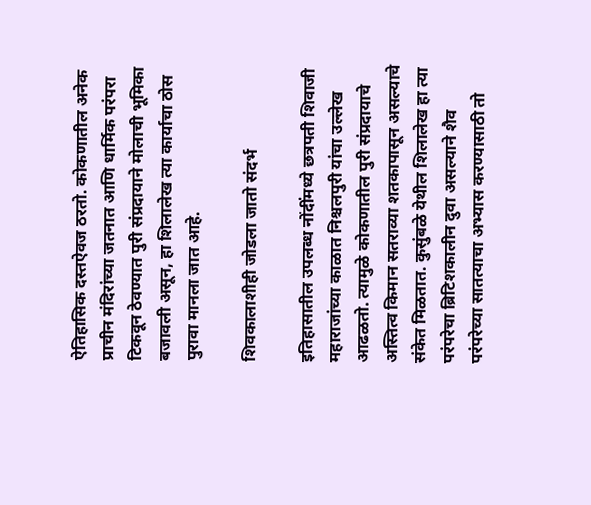ऐतिहासिक दस्तऐवज ठरतो. कोकणातील अनेक प्राचीन मंदिरांच्या जतनात आणि धार्मिक परंपरा टिकवून ठेवण्यात पुरी संप्रदायाने मोलाची भूमिका बजावली असून, हा शिलालेख त्या कार्याचा ठोस पुरावा मानला जात आहे.

शिवकालाशीही जोडला जातो संदर्भ

इतिहासातील उपलब्ध नोंदींमध्ये छत्रपती शिवाजी महाराजांच्या काळात निश्चलपुरी यांचा उल्लेख आढळतो. त्यामुळे कोकणातील पुरी संप्रदायाचे अस्तित्व किमान सतराव्या शतकापासून असल्याचे संकेत मिळतात. कुसुंबळे येथील शिलालेख हा त्या परंपरेचा ब्रिटिशकालीन दुवा असल्याने शैव परंपरेच्या सातत्याचा अभ्यास करण्यासाठी तो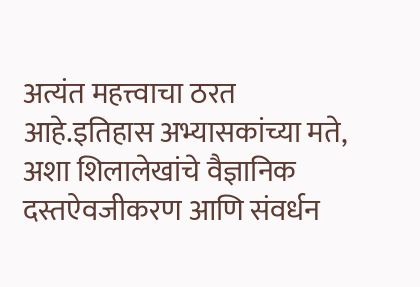अत्यंत महत्त्वाचा ठरत आहे.इतिहास अभ्यासकांच्या मते, अशा शिलालेखांचे वैज्ञानिक दस्तऐवजीकरण आणि संवर्धन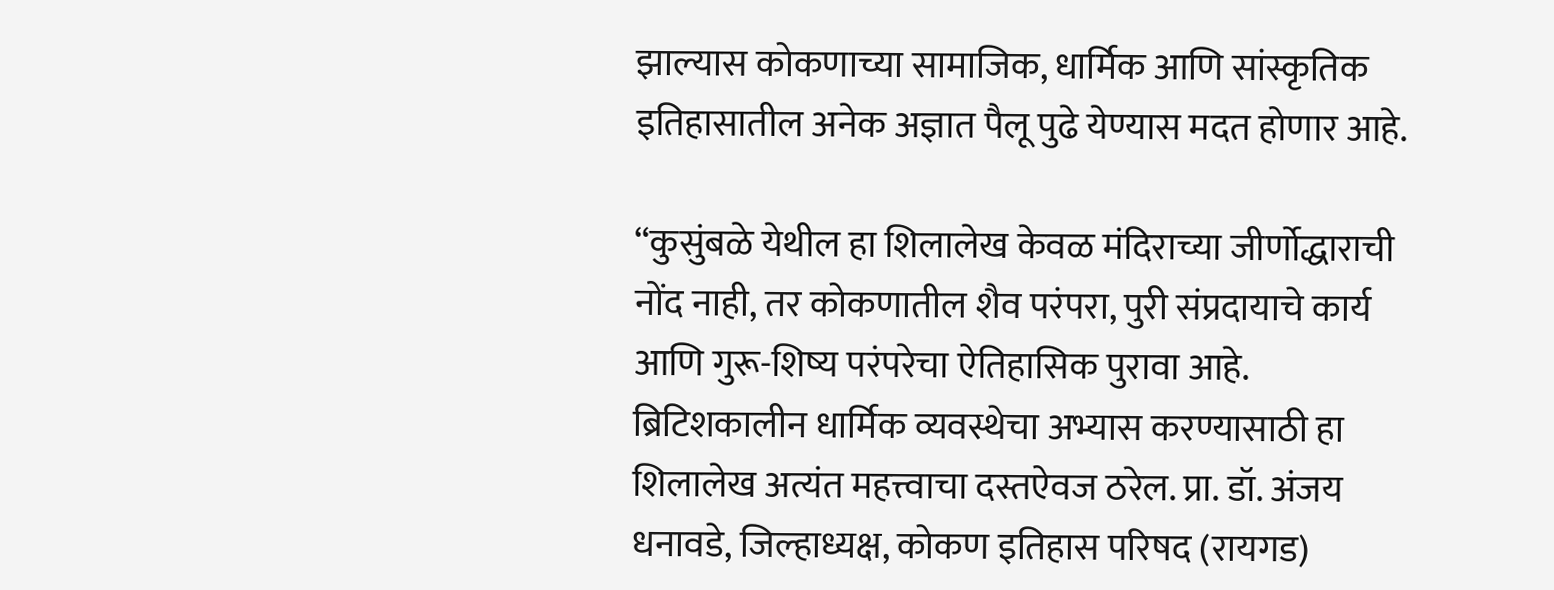झाल्यास कोकणाच्या सामाजिक, धार्मिक आणि सांस्कृतिक इतिहासातील अनेक अज्ञात पैलू पुढे येण्यास मदत होणार आहे.

“कुसुंबळे येथील हा शिलालेख केवळ मंदिराच्या जीर्णोद्धाराची नोंद नाही, तर कोकणातील शैव परंपरा, पुरी संप्रदायाचे कार्य आणि गुरू-शिष्य परंपरेचा ऐतिहासिक पुरावा आहे. ब्रिटिशकालीन धार्मिक व्यवस्थेचा अभ्यास करण्यासाठी हा शिलालेख अत्यंत महत्त्वाचा दस्तऐवज ठरेल. प्रा. डॉ. अंजय धनावडे, जिल्हाध्यक्ष, कोकण इतिहास परिषद (रायगड)